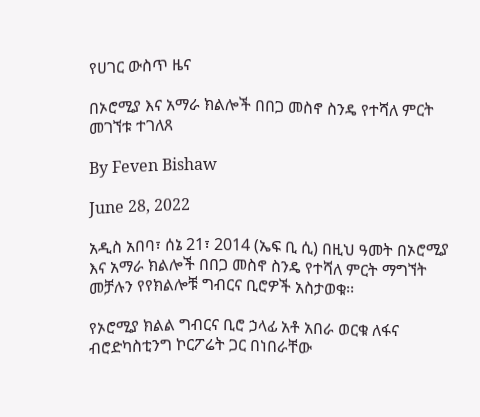የሀገር ውስጥ ዜና

በኦሮሚያ እና አማራ ክልሎች በበጋ መስኖ ስንዴ የተሻለ ምርት መገኘቱ ተገለጸ

By Feven Bishaw

June 28, 2022

አዲስ አበባ፣ ሰኔ 21፣ 2014 (ኤፍ ቢ ሲ) በዚህ ዓመት በኦሮሚያ እና አማራ ክልሎች በበጋ መስኖ ስንዴ የተሻለ ምርት ማግኘት መቻሉን የየክልሎቹ ግብርና ቢሮዎች አስታወቁ፡፡

የኦሮሚያ ክልል ግብርና ቢሮ ኃላፊ አቶ አበራ ወርቁ ለፋና ብሮድካስቲንግ ኮርፖሬት ጋር በነበራቸው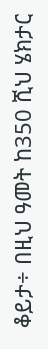ቆይታ÷ በዚህ ዓመት ከ350 ሺህ ሄክታር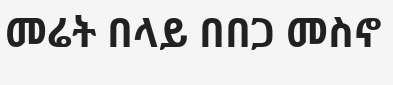መሬት በላይ በበጋ መስኖ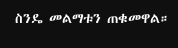ስንዴ መልማቱን ጠቁመዋል።